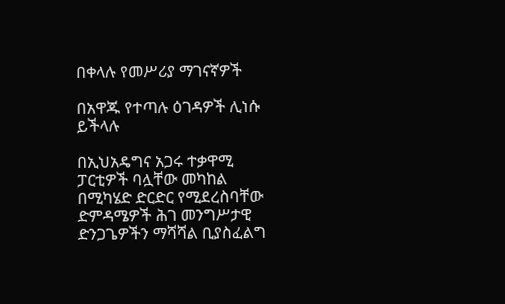በቀላሉ የመሥሪያ ማገናኛዎች

በአዋጁ የተጣሉ ዕገዳዎች ሊነሱ ይችላሉ

በኢህአዴግና አጋሩ ተቃዋሚ ፓርቲዎች ባሏቸው መካከል በሚካሄድ ድርድር የሚደረስባቸው ድምዳሜዎች ሕገ መንግሥታዊ ድንጋጌዎችን ማሻሻል ቢያስፈልግ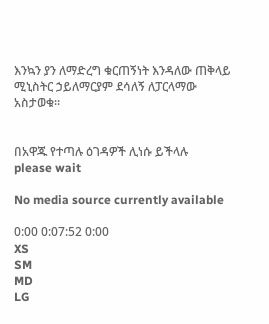እንኳን ያን ለማድረግ ቁርጠኝነት እንዳለው ጠቅላይ ሚኒስትር ኃይለማርያም ደሳለኝ ለፓርላማው አስታወቁ።


በአዋጁ የተጣሉ ዕገዳዎች ሊነሱ ይችላሉ
please wait

No media source currently available

0:00 0:07:52 0:00
XS
SM
MD
LG